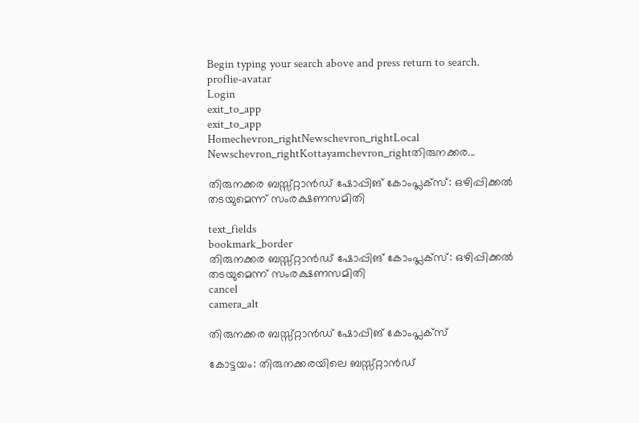Begin typing your search above and press return to search.
proflie-avatar
Login
exit_to_app
exit_to_app
Homechevron_rightNewschevron_rightLocal Newschevron_rightKottayamchevron_rightതിരുനക്കര...

തിരുനക്കര ബസ്സ്റ്റാൻഡ് ഷോപ്പിങ് കോംപ്ലക്സ്: ഒഴിപ്പിക്കൽ തടയുമെന്ന് സംരക്ഷണസമിതി

text_fields
bookmark_border
തിരുനക്കര ബസ്സ്റ്റാൻഡ് ഷോപ്പിങ് കോംപ്ലക്സ്: ഒഴിപ്പിക്കൽ തടയുമെന്ന് സംരക്ഷണസമിതി
cancel
camera_alt

തിരുനക്കര ബസ്സ്റ്റാൻഡ് ഷോപ്പിങ് കോംപ്ലക്സ്

കോട്ടയം: തിരുനക്കരയിലെ ബസ്സ്റ്റാൻഡ്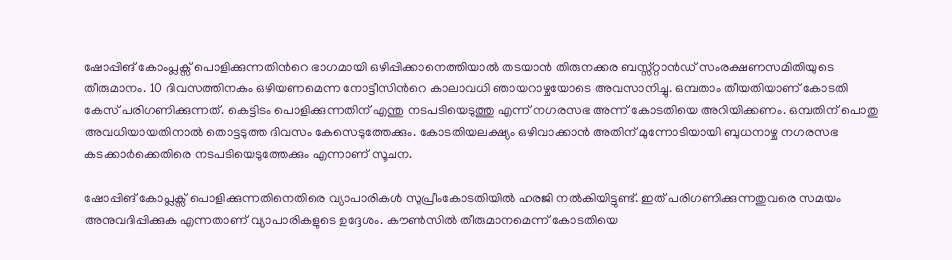ഷോപ്പിങ് കോംപ്ലക്സ് പൊളിക്കുന്നതിന്‍റെ ഭാഗമായി ഒഴിപ്പിക്കാനെത്തിയാൽ തടയാൻ തിരുനക്കര ബസ്സ്റ്റാൻഡ് സംരക്ഷണസമിതിയുടെ തീരുമാനം. 10 ദിവസത്തിനകം ഒഴിയണമെന്ന നോട്ടീസിന്‍റെ കാലാവധി ഞായറാഴ്ചയോടെ അവസാനിച്ചു. ഒമ്പതാം തീയതിയാണ് കോടതി കേസ് പരിഗണിക്കുന്നത്. കെട്ടിടം പൊളിക്കുന്നതിന് എന്തു നടപടിയെടുത്തു എന്ന് നഗരസഭ അന്ന് കോടതിയെ അറിയിക്കണം. ഒമ്പതിന് പൊതു അവധിയായതിനാൽ തൊട്ടടുത്ത ദിവസം കേസെടുത്തേക്കും. കോടതിയലക്ഷ്യം ഒഴിവാക്കാൻ അതിന് മുന്നോടിയായി ബുധനാഴ്ച നഗരസഭ കടക്കാർക്കെതിരെ നടപടിയെടുത്തേക്കും എന്നാണ് സൂചന.

ഷോപ്പിങ് കോപ്ലക്സ് പൊളിക്കുന്നതിനെതിരെ വ്യാപാരികൾ സുപ്രീംകോടതിയിൽ ഹരജി നൽകിയിട്ടുണ്ട്. ഇത് പരിഗണിക്കുന്നതുവരെ സമയം അനുവദിപ്പിക്കുക എന്നതാണ് വ്യാപാരികളുടെ ഉദ്ദേശം. കൗൺസിൽ തീരുമാനമെന്ന് കോടതിയെ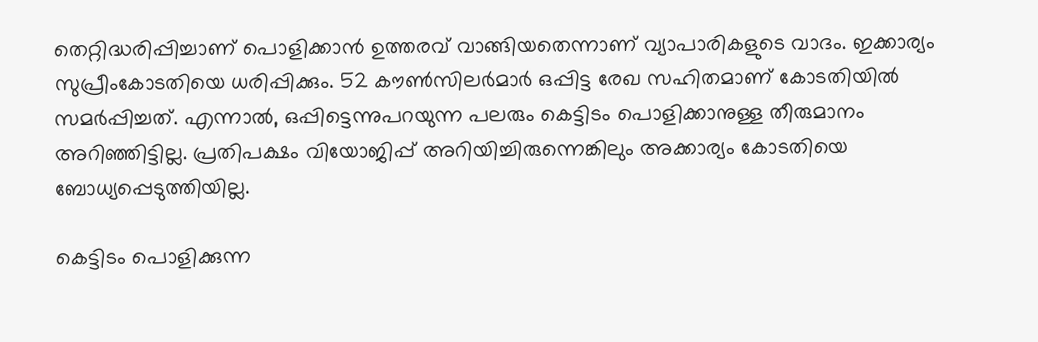തെറ്റിദ്ധരിപ്പിച്ചാണ് പൊളിക്കാൻ ഉത്തരവ് വാങ്ങിയതെന്നാണ് വ്യാപാരികളുടെ വാദം. ഇക്കാര്യം സുപ്രീംകോടതിയെ ധരിപ്പിക്കും. 52 കൗൺസിലർമാർ ഒപ്പിട്ട രേഖ സഹിതമാണ് കോടതിയിൽ സമർപ്പിച്ചത്. എന്നാൽ, ഒപ്പിട്ടെന്നുപറയുന്ന പലരും കെട്ടിടം പൊളിക്കാനുള്ള തീരുമാനം അറിഞ്ഞിട്ടില്ല. പ്രതിപക്ഷം വിയോജിപ്പ് അറിയിച്ചിരുന്നെങ്കിലും അക്കാര്യം കോടതിയെ ബോധ്യപ്പെടുത്തിയില്ല.

കെട്ടിടം പൊളിക്കുന്ന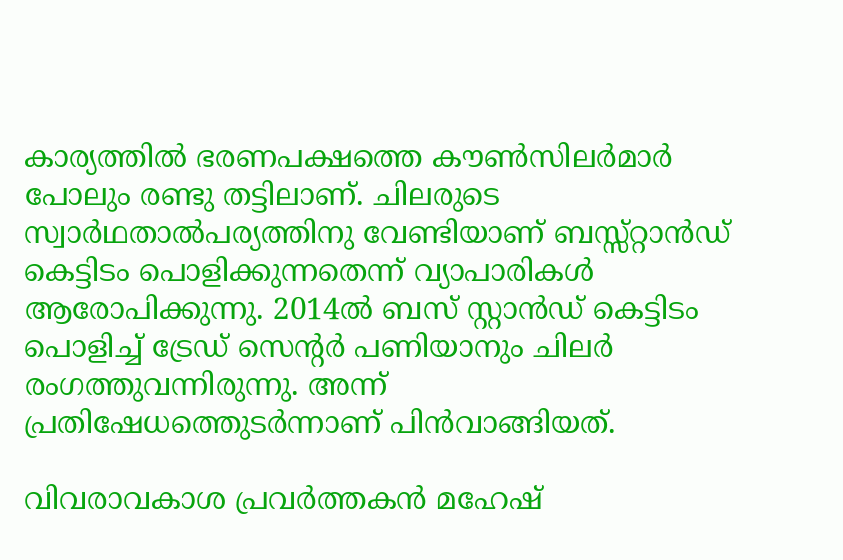കാര്യത്തിൽ ഭരണപക്ഷത്തെ കൗൺസിലർമാർ പോലും രണ്ടു തട്ടിലാണ്. ചിലരുടെ സ്വാർഥതാൽപര്യത്തിനു വേണ്ടിയാണ് ബസ്സ്റ്റാൻഡ് കെട്ടിടം പൊളിക്കുന്നതെന്ന് വ്യാപാരികൾ ആരോപിക്കുന്നു. 2014ൽ ബസ് സ്റ്റാൻഡ് കെട്ടിടം പൊളിച്ച് ട്രേഡ് സെന്‍റർ പണിയാനും ചിലർ രംഗത്തുവന്നിരുന്നു. അന്ന് പ്രതിഷേധത്തെുടർന്നാണ് പിൻവാങ്ങിയത്.

വിവരാവകാശ പ്രവർത്തകൻ മഹേഷ്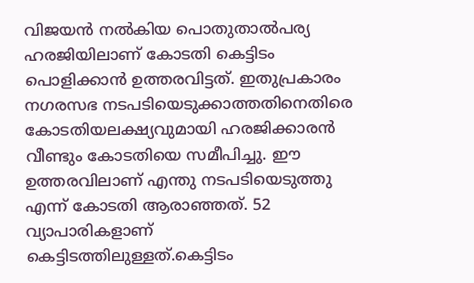വിജയൻ നൽകിയ പൊതുതാൽപര്യ ഹരജിയിലാണ് കോടതി കെട്ടിടം പൊളിക്കാൻ ഉത്തരവിട്ടത്. ഇതുപ്രകാരം നഗരസഭ നടപടിയെടുക്കാത്തതിനെതിരെ കോടതിയലക്ഷ്യവുമായി ഹരജിക്കാരൻ വീണ്ടും കോടതിയെ സമീപിച്ചു. ഈ ഉത്തരവിലാണ് എന്തു നടപടിയെടുത്തു എന്ന് കോടതി ആരാഞ്ഞത്. 52 വ്യാപാരികളാണ് കെട്ടിടത്തിലുള്ളത്.കെട്ടിടം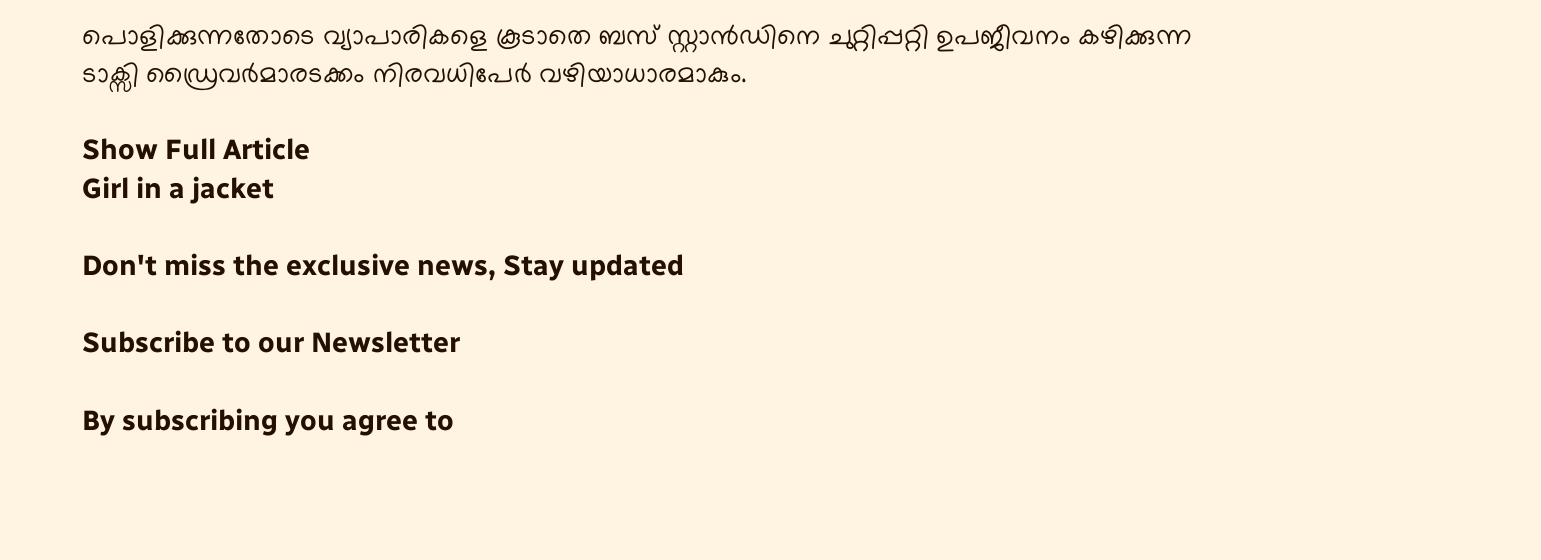പൊളിക്കുന്നതോടെ വ്യാപാരികളെ കൂടാതെ ബസ് സ്റ്റാൻഡിനെ ചുറ്റിപ്പറ്റി ഉപജീവനം കഴിക്കുന്ന ടാക്സി ഡ്രൈവർമാരടക്കം നിരവധിപേർ വഴിയാധാരമാകും.

Show Full Article
Girl in a jacket

Don't miss the exclusive news, Stay updated

Subscribe to our Newsletter

By subscribing you agree to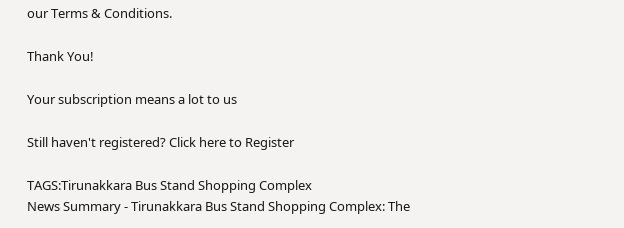our Terms & Conditions.

Thank You!

Your subscription means a lot to us

Still haven't registered? Click here to Register

TAGS:Tirunakkara Bus Stand Shopping Complex
News Summary - Tirunakkara Bus Stand Shopping Complex: The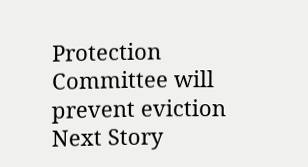Protection Committee will prevent eviction
Next Story